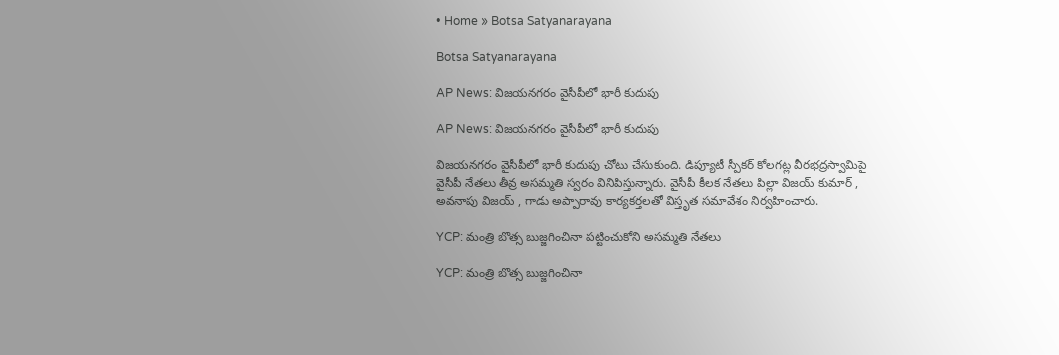• Home » Botsa Satyanarayana

Botsa Satyanarayana

AP News: విజయనగరం వైసీపీలో భారీ కుదుపు

AP News: విజయనగరం వైసీపీలో భారీ కుదుపు

విజయనగరం వైసీపీలో భారీ కుదుపు చోటు చేసుకుంది. డిప్యూటీ స్పీకర్ కోలగట్ల వీరభద్రస్వామిపై వైసీపీ నేతలు తీవ్ర అసమ్మతి స్వరం వినిపిస్తున్నారు. వైసీపీ కీలక నేతలు పిల్లా విజయ్ కుమార్ , అవనాపు విజయ్ , గాడు అప్పారావు కార్యకర్తలతో విస్తృత సమావేశం నిర్వహించారు.

YCP: మంత్రి బొత్స బుజ్జగించినా పట్టించుకోని అసమ్మతి నేతలు

YCP: మంత్రి బొత్స బుజ్జగించినా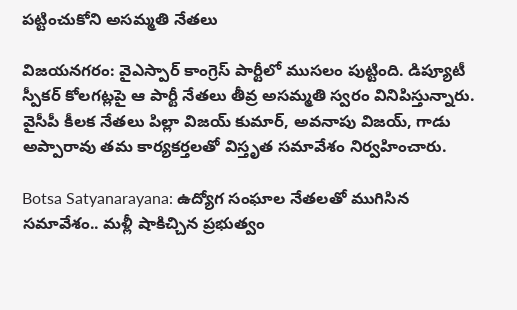పట్టించుకోని అసమ్మతి నేతలు

విజయనగరం: వైఎస్పార్ కాంగ్రెస్ పార్టీలో ముసలం పుట్టింది. డిప్యూటీ స్పీకర్ కోలగట్లపై ఆ పార్టీ నేతలు తీవ్ర అసమ్మతి స్వరం వినిపిస్తున్నారు. వైసీపీ కీలక నేతలు పిల్లా విజయ్ కుమార్, అవనాపు విజయ్, గాడు అప్పారావు తమ కార్యకర్తలతో విస్తృత సమావేశం నిర్వహించారు.

Botsa Satyanarayana: ఉద్యోగ సంఘాల నేతలతో ముగిసిన సమావేశం.. మళ్లీ షాకిచ్చిన ప్రభుత్వం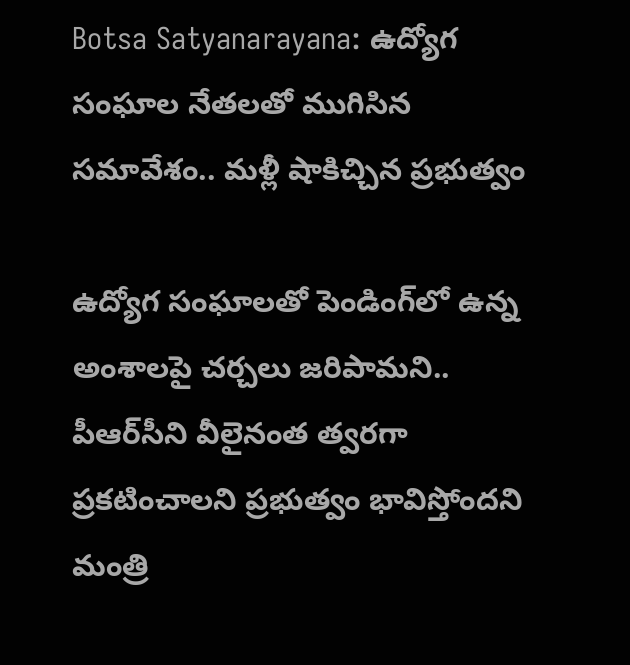Botsa Satyanarayana: ఉద్యోగ సంఘాల నేతలతో ముగిసిన సమావేశం.. మళ్లీ షాకిచ్చిన ప్రభుత్వం

ఉద్యోగ సంఘాలతో పెండింగ్‌లో ఉన్న అంశాలపై చర్చలు జరిపామని.. పీఆర్‌సీని వీలైనంత త్వరగా ప్రకటించాలని ప్రభుత్వం భావిస్తోందని మంత్రి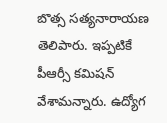బొత్స సత్యనారాయణ తెలిపారు. ఇప్పటికే పీఆర్సీ కమిషన్ వేశామన్నారు. ఉద్యోగ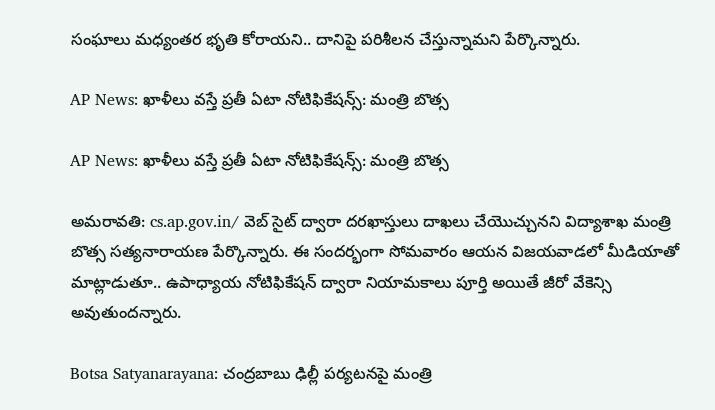సంఘాలు మధ్యంతర భృతి కోరాయని.. దానిపై పరిశీలన చేస్తున్నామని పేర్కొన్నారు.

AP News: ఖాళీలు వస్తే ప్రతీ ఏటా నోటిఫికేషన్స్: మంత్రి బొత్స

AP News: ఖాళీలు వస్తే ప్రతీ ఏటా నోటిఫికేషన్స్: మంత్రి బొత్స

అమరావతి: cs.ap.gov.in/ వెబ్ సైట్ ద్వారా దరఖాస్తులు దాఖలు చేయొచ్చునని విద్యాశాఖ మంత్రి బొత్స సత్యనారాయణ పేర్కొన్నారు. ఈ సందర్భంగా సోమవారం ఆయన విజయవాడలో మీడియాతో మాట్లాడుతూ.. ఉపాధ్యాయ నోటిఫికేషన్ ద్వారా నియామకాలు పూర్తి అయితే జీరో వేకెన్సి అవుతుందన్నారు.

Botsa Satyanarayana: చంద్రబాబు ఢిల్లీ పర్యటనపై మంత్రి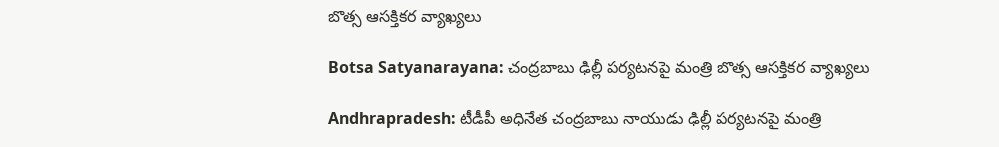బొత్స ఆసక్తికర వ్యాఖ్యలు

Botsa Satyanarayana: చంద్రబాబు ఢిల్లీ పర్యటనపై మంత్రి బొత్స ఆసక్తికర వ్యాఖ్యలు

Andhrapradesh: టీడీపీ అధినేత చంద్రబాబు నాయుడు ఢిల్లీ పర్యటనపై మంత్రి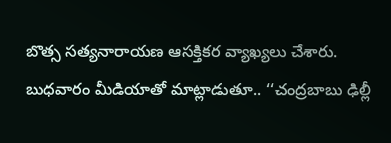బొత్స సత్యనారాయణ ఆసక్తికర వ్యాఖ్యలు చేశారు. బుధవారం మీడియాతో మాట్లాడుతూ.. ‘‘చంద్రబాబు ఢిల్లీ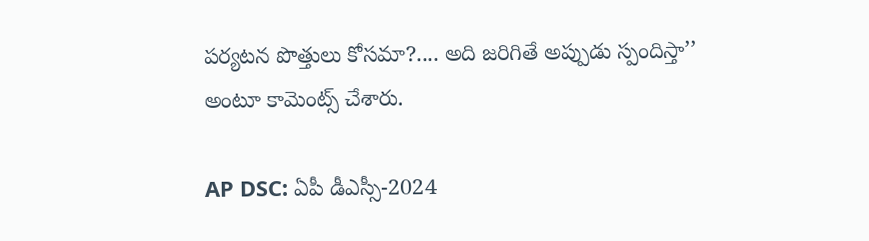పర్యటన పొత్తులు కోసమా?.... అది జరిగితే అప్పుడు స్పందిస్తా’’ అంటూ కామెంట్స్ చేశారు.

AP DSC: ఏపీ డీఎస్సీ-2024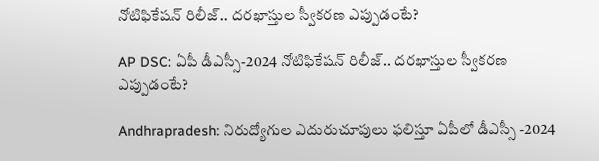నోటిఫికేషన్ రిలీజ్.. దరఖాస్తుల స్వీకరణ ఎప్పుడంటే?

AP DSC: ఏపీ డీఎస్సీ-2024 నోటిఫికేషన్ రిలీజ్.. దరఖాస్తుల స్వీకరణ ఎప్పుడంటే?

Andhrapradesh: నిరుద్యోగుల ఎదురుచూపులు ఫలిస్తూ ఏపీలో డీఎస్సీ -2024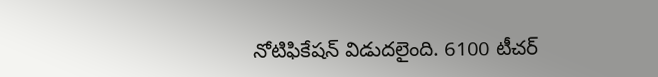నోటిఫికేషన్ విడుదలైంది. 6100 టీచర్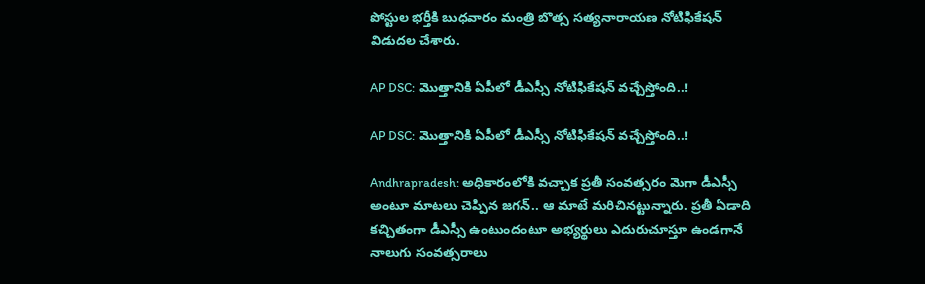పోస్టుల భర్తీకి బుధవారం మంత్రి బొత్స సత్యనారాయణ నోటిఫికేషన్ విడుదల చేశారు.

AP DSC: మొత్తానికి ఏపీలో డీఎస్సీ నోటిఫికేషన్ వచ్చేస్తోంది..!

AP DSC: మొత్తానికి ఏపీలో డీఎస్సీ నోటిఫికేషన్ వచ్చేస్తోంది..!

Andhrapradesh: అధికారంలోకి వచ్చాక ప్రతీ సంవత్సరం మెగా డీఎస్సీ అంటూ మాటలు చెప్పిన జగన్.. ఆ మాటే మరిచినట్టున్నారు. ప్రతీ ఏడాది కచ్చితంగా డీఎస్సీ ఉంటుందంటూ అభ్యర్థులు ఎదురుచూస్తూ ఉండగానే నాలుగు సంవత్సరాలు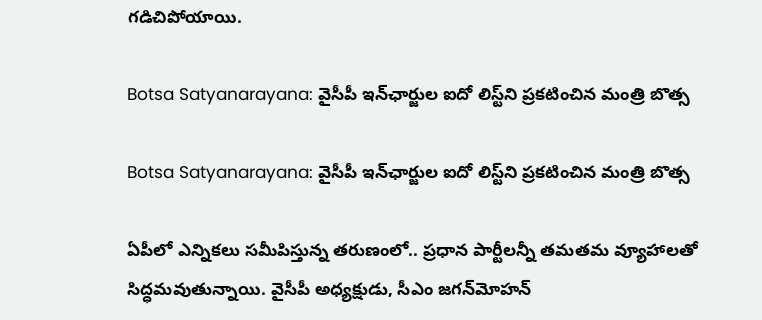గడిచిపోయాయి.

Botsa Satyanarayana: వైసీపీ ఇన్‌ఛార్జుల ఐదో లిస్ట్‌ని ప్రకటించిన మంత్రి బొత్స

Botsa Satyanarayana: వైసీపీ ఇన్‌ఛార్జుల ఐదో లిస్ట్‌ని ప్రకటించిన మంత్రి బొత్స

ఏపీలో ఎన్నికలు సమీపిస్తున్న తరుణంలో.. ప్రధాన పార్టీలన్నీ తమతమ వ్యూహాలతో సిద్ధమవుతున్నాయి. వైసీపీ అధ్యక్షుడు, సీఎం జగన్‌మోహన్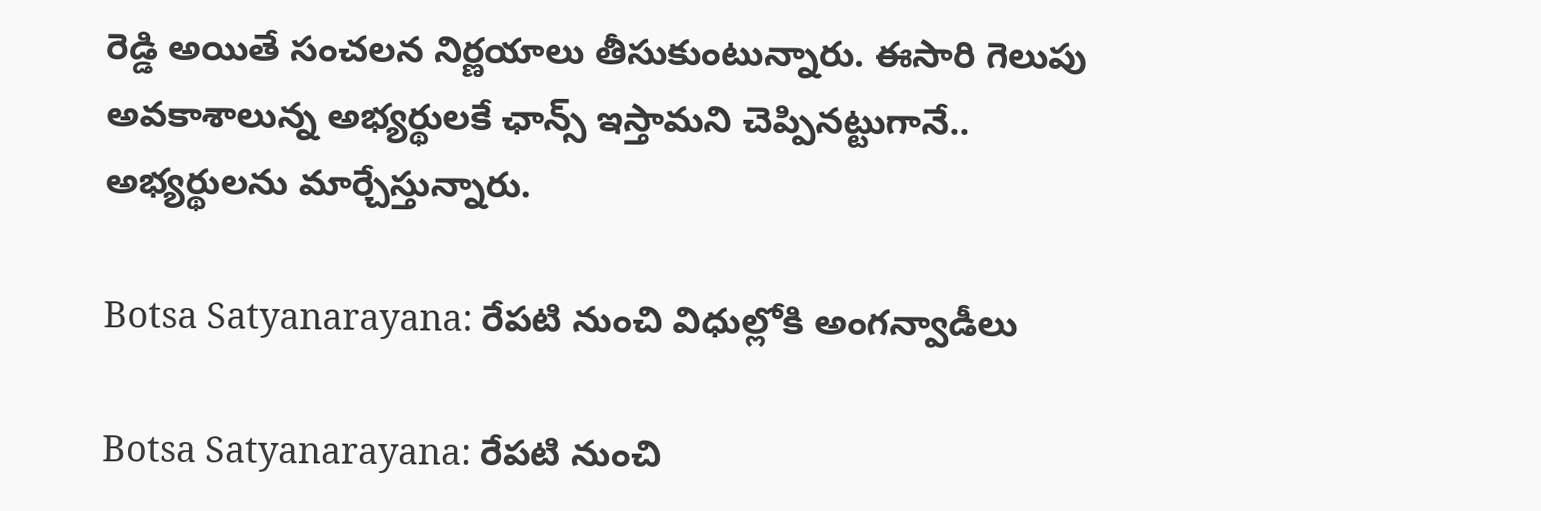రెడ్డి అయితే సంచలన నిర్ణయాలు తీసుకుంటున్నారు. ఈసారి గెలుపు అవకాశాలున్న అభ్యర్థులకే ఛాన్స్ ఇస్తామని చెప్పినట్టుగానే.. అభ్యర్థులను మార్చేస్తున్నారు.

Botsa Satyanarayana: రేపటి నుంచి విధుల్లోకి అంగన్వాడీలు

Botsa Satyanarayana: రేపటి నుంచి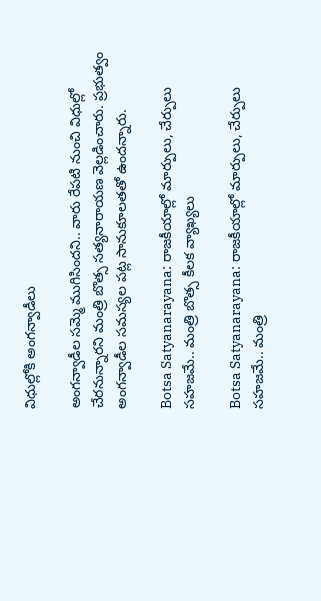విధుల్లోకి అంగన్వాడీలు

అంగన్వాడీల సమ్మె ముగిసిందని.. వారు రేపటి నుంచి విధుల్లో చేరనున్నారని మంత్రి బొత్స సత్యనారాయణ వెల్లడించారు. ప్రభుత్వం అంగన్వాడీల సమస్యల పట్ల సానుకూలతతో ఉందన్నారు.

Botsa Satyanarayana: రాజకీయాల్లో మార్పులు, చేర్పులు సహజమే.. మంత్రి బొత్స కీలక వ్యాఖ్యలు

Botsa Satyanarayana: రాజకీయాల్లో మార్పులు, చేర్పులు సహజమే.. మంత్రి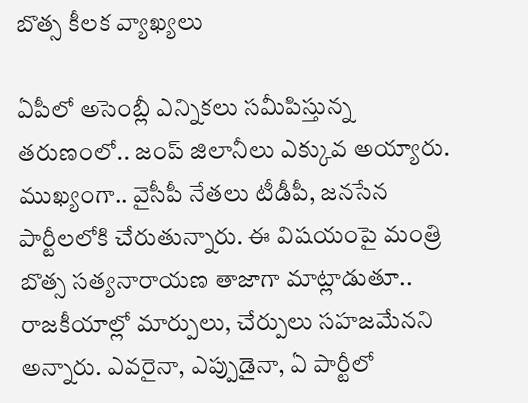బొత్స కీలక వ్యాఖ్యలు

ఏపీలో అసెంబ్లీ ఎన్నికలు సమీపిస్తున్న తరుణంలో.. జంప్ జిలానీలు ఎక్కువ అయ్యారు. ముఖ్యంగా.. వైసీపీ నేతలు టీడీపీ, జనసేన పార్టీలలోకి చేరుతున్నారు. ఈ విషయంపై మంత్రి బొత్స సత్యనారాయణ తాజాగా మాట్లాడుతూ.. రాజకీయాల్లో మార్పులు, చేర్పులు సహజమేనని అన్నారు. ఎవరైనా, ఎప్పుడైనా, ఏ పార్టీలో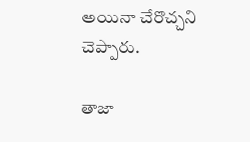అయినా చేరొచ్చని చెప్పారు.

తాజా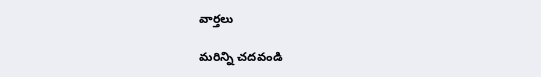వార్తలు

మరిన్ని చదవండి